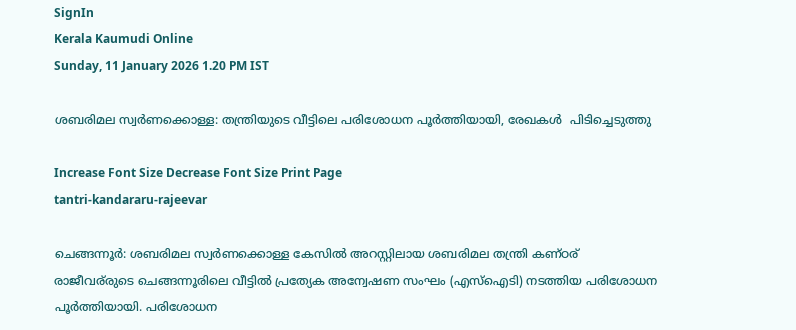SignIn
Kerala Kaumudi Online
Sunday, 11 January 2026 1.20 PM IST

ശബരിമല സ്വർണക്കൊള്ള: തന്ത്രിയുടെ വീട്ടിലെ പരിശോധന പൂർത്തിയായി, രേഖകൾ  പിടിച്ചെടുത്തു

Increase Font Size Decrease Font Size Print Page
tantri-kandararu-rajeevar

ചെങ്ങന്നൂർ: ശബരിമല സ്വർണക്കൊള്ള കേസിൽ അറസ്റ്റിലായ ശബരിമല തന്ത്രി കണ്ഠര് രാജീവര്‌‌രുടെ ചെങ്ങന്നൂരിലെ വീട്ടിൽ പ്രത്യേക അന്വേഷണ സംഘം (എസ്‌ഐടി) നടത്തിയ പരിശോധന പൂർത്തിയായി. പരിശോധന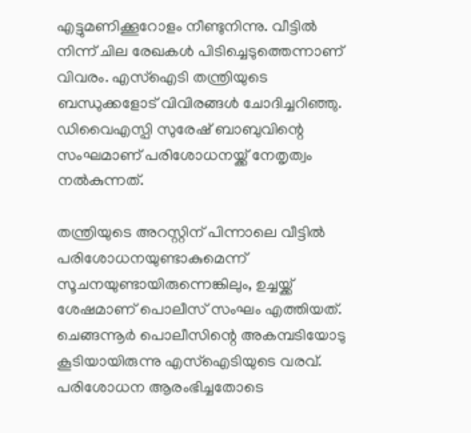എട്ടുമണിക്കൂറോളം നീണ്ടുനിന്നു. വീട്ടിൽ നിന്ന് ചില രേഖകൾ പിടിച്ചെടുത്തെന്നാണ് വിവരം. എസ്ഐടി തന്ത്രിയുടെ ബന്ധുക്കളോട് വിവിരങ്ങൾ ചോദിച്ചറിഞ്ഞു. ഡിവൈഎസ്പി സുരേഷ് ബാബുവിന്റെ സംഘമാണ് പരിശോധനയ്ക്ക് നേതൃത്വം നൽകുന്നത്.

തന്ത്രിയുടെ അറസ്റ്റിന് പിന്നാലെ വീട്ടിൽ പരിശോധനയുണ്ടാകുമെന്ന് സൂചനയുണ്ടായിരുന്നെങ്കിലും, ഉച്ചയ്ക്ക് ശേഷമാണ് പൊലീസ് സംഘം എത്തിയത്. ചെങ്ങന്നൂർ പൊലീസിന്റെ അകമ്പടിയോടു കൂടിയായിരുന്നു എസ്‌ഐടിയുടെ വരവ്. പരിശോധന ആരംഭിച്ചതോടെ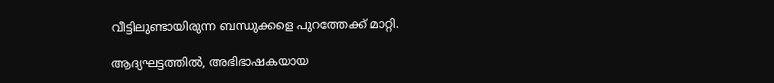വീട്ടിലുണ്ടായിരുന്ന ബന്ധുക്കളെ പുറത്തേക്ക് മാറ്റി.

ആദ്യഘട്ടത്തിൽ, അഭിഭാഷകയായ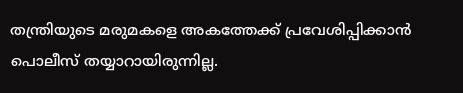തന്ത്രിയുടെ മരുമകളെ അകത്തേക്ക് പ്രവേശിപ്പിക്കാൻ പൊലീസ് തയ്യാറായിരുന്നില്ല.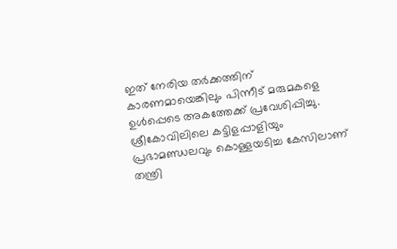ഇത് നേരിയ തർക്കത്തിന് കാരണമായെങ്കിലും പിന്നീട് മരുമകളെ ഉൾപ്പെടെ അകത്തേക്ക് പ്രവേശിപ്പിച്ചു. ശ്രീകോവിലിലെ കട്ടിളപ്പാളിയും പ്രഭാമണ്ഡലവും കൊള്ളയടിച്ച കേസിലാണ് തന്ത്രി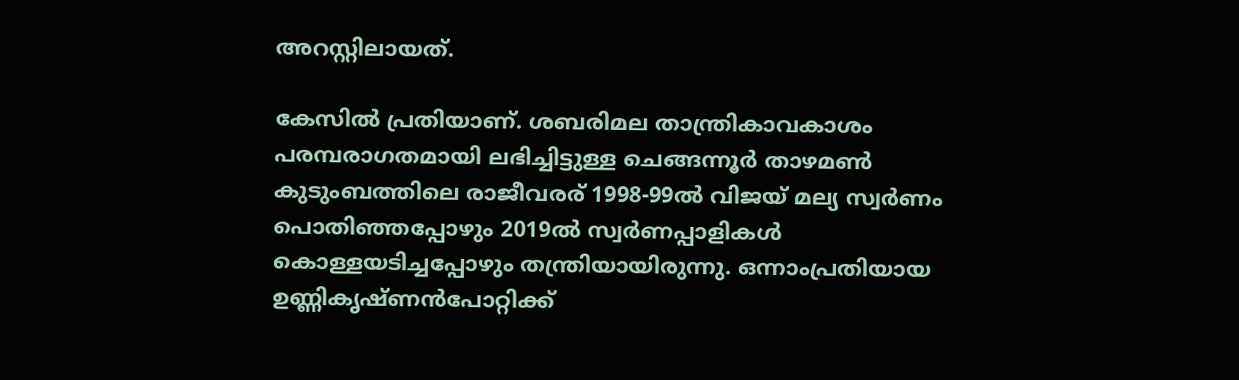അറസ്റ്റിലായത്.

കേസിൽ പ്രതിയാണ്. ശബരിമല താന്ത്രികാവകാശം പരമ്പരാഗതമായി ലഭിച്ചിട്ടുള്ള ചെങ്ങന്നൂർ താഴമൺ കുടുംബത്തിലെ രാജീവരര് 1998-99ൽ വിജയ് മല്യ സ്വർണം പൊതിഞ്ഞപ്പോഴും 2019ൽ സ്വർണപ്പാളികൾ കൊള്ളയടിച്ചപ്പോഴും തന്ത്രിയായിരുന്നു. ഒന്നാംപ്രതിയായ ഉണ്ണികൃഷ്ണൻപോറ്റിക്ക്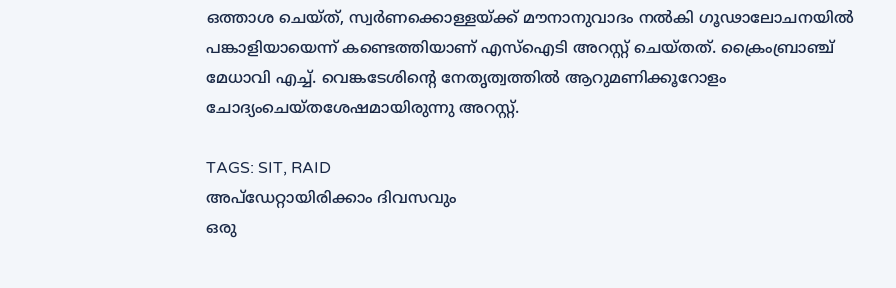ഒത്താശ ചെയ്ത്, സ്വർണക്കൊള്ളയ്ക്ക് മൗനാനുവാദം നൽകി ഗൂഢാലോചനയിൽ പങ്കാളിയായെന്ന് കണ്ടെത്തിയാണ് എസ്ഐടി അറസ്റ്റ് ചെയ്തത്. ക്രൈംബ്രാഞ്ച് മേധാവി എച്ച്. വെങ്കടേശിന്റെ നേതൃത്വത്തിൽ ആറുമണിക്കൂറോളം ചോദ്യംചെയ്തശേഷമായിരുന്നു അറസ്റ്റ്.

TAGS: SIT, RAID
അപ്ഡേറ്റായിരിക്കാം ദിവസവും
ഒരു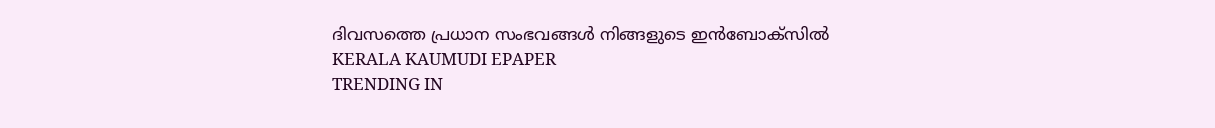ദിവസത്തെ പ്രധാന സംഭവങ്ങൾ നിങ്ങളുടെ ഇൻബോക്സിൽ
KERALA KAUMUDI EPAPER
TRENDING IN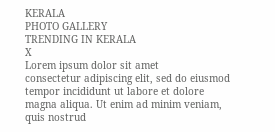KERALA
PHOTO GALLERY
TRENDING IN KERALA
X
Lorem ipsum dolor sit amet
consectetur adipiscing elit, sed do eiusmod tempor incididunt ut labore et dolore magna aliqua. Ut enim ad minim veniam, quis nostrud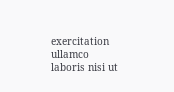exercitation ullamco laboris nisi ut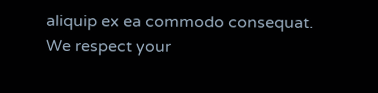aliquip ex ea commodo consequat.
We respect your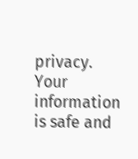privacy. Your information is safe and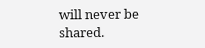will never be shared.